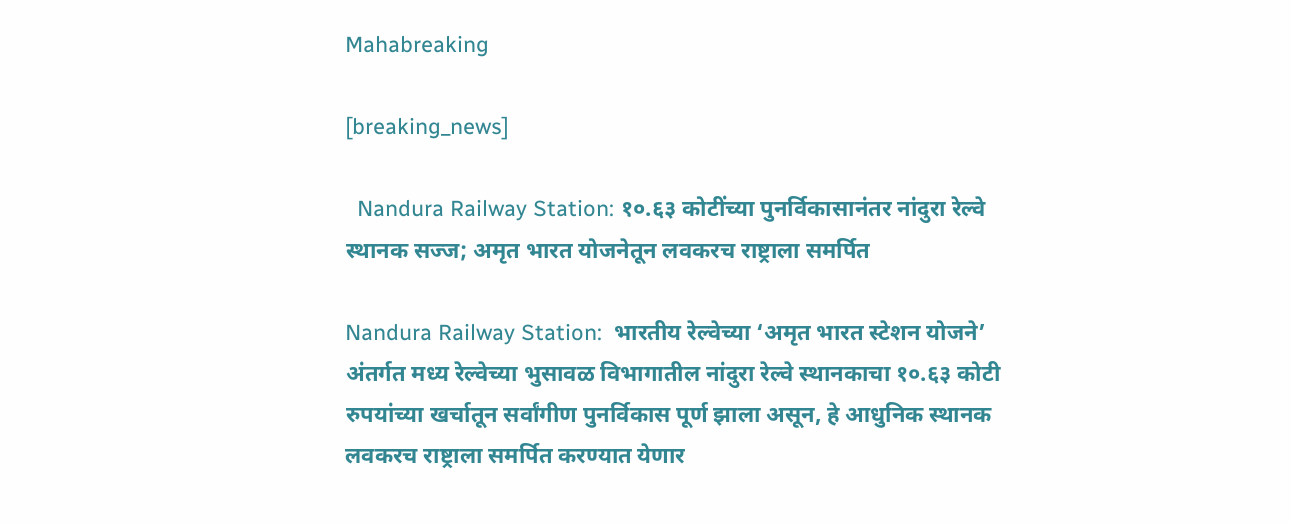Mahabreaking

[breaking_news]

  Nandura Railway Station: १०.६३ कोटींच्या पुनर्विकासानंतर नांदुरा रेल्वे स्थानक सज्ज; अमृत भारत योजनेतून लवकरच राष्ट्राला समर्पित

Nandura Railway Station:  भारतीय रेल्वेच्या ‘अमृत भारत स्टेशन योजने’ अंतर्गत मध्य रेल्वेच्या भुसावळ विभागातील नांदुरा रेल्वे स्थानकाचा १०.६३ कोटी रुपयांच्या खर्चातून सर्वांगीण पुनर्विकास पूर्ण झाला असून, हे आधुनिक स्थानक लवकरच राष्ट्राला समर्पित करण्यात येणार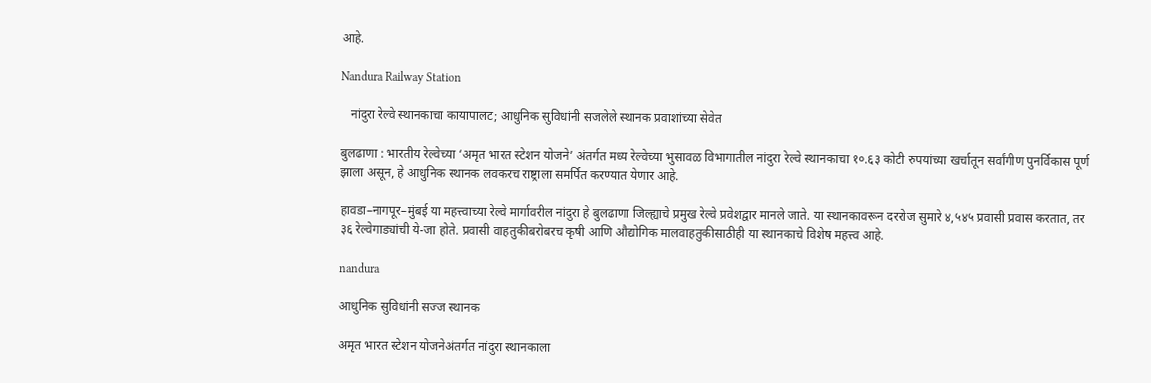आहे.

Nandura Railway Station

   नांदुरा रेल्वे स्थानकाचा कायापालट; आधुनिक सुविधांनी सजलेले स्थानक प्रवाशांच्या सेवेत

बुलढाणा : भारतीय रेल्वेच्या ‘अमृत भारत स्टेशन योजने’ अंतर्गत मध्य रेल्वेच्या भुसावळ विभागातील नांदुरा रेल्वे स्थानकाचा १०.६३ कोटी रुपयांच्या खर्चातून सर्वांगीण पुनर्विकास पूर्ण झाला असून, हे आधुनिक स्थानक लवकरच राष्ट्राला समर्पित करण्यात येणार आहे.

हावडा–नागपूर–मुंबई या महत्त्वाच्या रेल्वे मार्गावरील नांदुरा हे बुलढाणा जिल्ह्याचे प्रमुख रेल्वे प्रवेशद्वार मानले जाते. या स्थानकावरून दररोज सुमारे ४,५४५ प्रवासी प्रवास करतात, तर ३६ रेल्वेगाड्यांची ये-जा होते. प्रवासी वाहतुकीबरोबरच कृषी आणि औद्योगिक मालवाहतुकीसाठीही या स्थानकाचे विशेष महत्त्व आहे.

nandura

आधुनिक सुविधांनी सज्ज स्थानक

अमृत भारत स्टेशन योजनेअंतर्गत नांदुरा स्थानकाला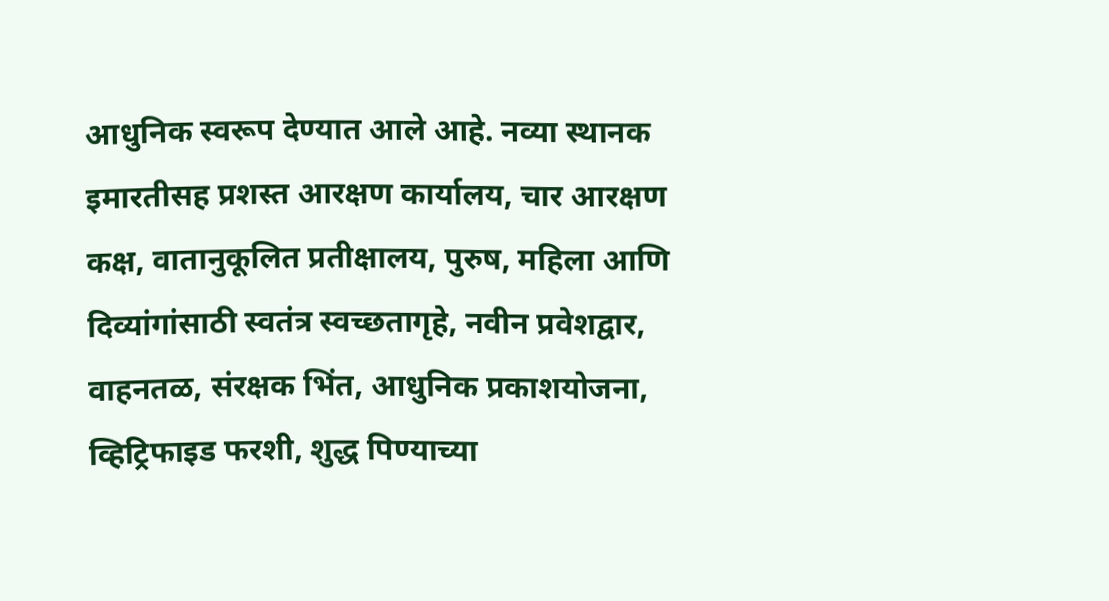आधुनिक स्वरूप देण्यात आले आहे. नव्या स्थानक इमारतीसह प्रशस्त आरक्षण कार्यालय, चार आरक्षण कक्ष, वातानुकूलित प्रतीक्षालय, पुरुष, महिला आणि दिव्यांगांसाठी स्वतंत्र स्वच्छतागृहे, नवीन प्रवेशद्वार, वाहनतळ, संरक्षक भिंत, आधुनिक प्रकाशयोजना, व्हिट्रिफाइड फरशी, शुद्ध पिण्याच्या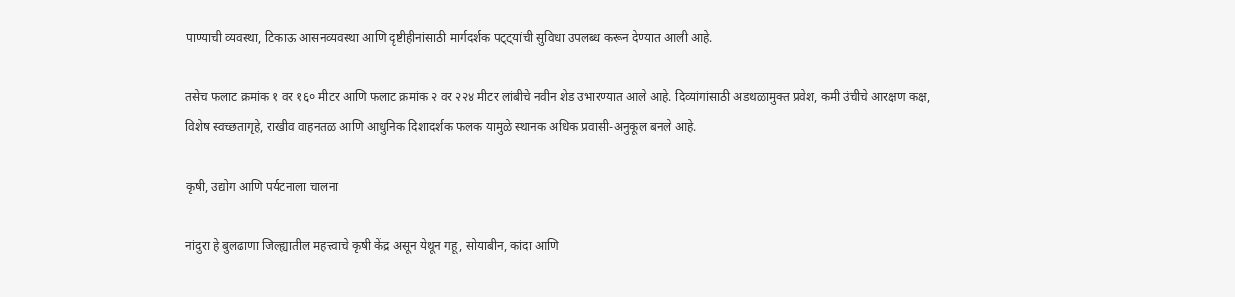पाण्याची व्यवस्था, टिकाऊ आसनव्यवस्था आणि दृष्टीहीनांसाठी मार्गदर्शक पट्ट्यांची सुविधा उपलब्ध करून देण्यात आली आहे.

तसेच फलाट क्रमांक १ वर १६० मीटर आणि फलाट क्रमांक २ वर २२४ मीटर लांबीचे नवीन शेड उभारण्यात आले आहे. दिव्यांगांसाठी अडथळामुक्त प्रवेश, कमी उंचीचे आरक्षण कक्ष, विशेष स्वच्छतागृहे, राखीव वाहनतळ आणि आधुनिक दिशादर्शक फलक यामुळे स्थानक अधिक प्रवासी-अनुकूल बनले आहे.

कृषी, उद्योग आणि पर्यटनाला चालना

नांदुरा हे बुलढाणा जिल्ह्यातील महत्त्वाचे कृषी केंद्र असून येथून गहू, सोयाबीन, कांदा आणि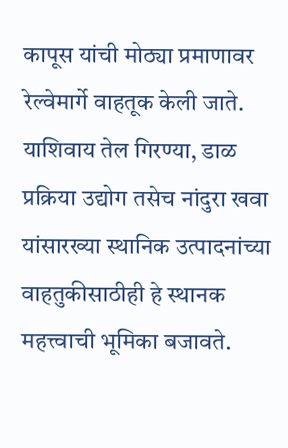कापूस यांची मोठ्या प्रमाणावर रेल्वेमार्गे वाहतूक केली जाते. याशिवाय तेल गिरण्या, डाळ प्रक्रिया उद्योग तसेच नांदुरा खवा यांसारख्या स्थानिक उत्पादनांच्या वाहतुकीसाठीही हे स्थानक महत्त्वाची भूमिका बजावते.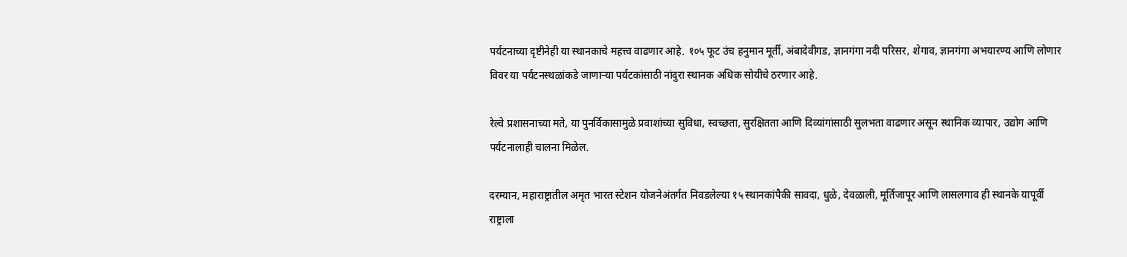पर्यटनाच्या दृष्टीनेही या स्थानकाचे महत्त्व वाढणार आहे. १०५ फूट उंच हनुमान मूर्ती, अंबादेवीगड, ज्ञानगंगा नदी परिसर, शेगाव, ज्ञानगंगा अभयारण्य आणि लोणार विवर या पर्यटनस्थळांकडे जाणाऱ्या पर्यटकांसाठी नांदुरा स्थानक अधिक सोयीचे ठरणार आहे.

रेल्वे प्रशासनाच्या मते, या पुनर्विकासामुळे प्रवाशांच्या सुविधा, स्वच्छता, सुरक्षितता आणि दिव्यांगांसाठी सुलभता वाढणार असून स्थानिक व्यापार, उद्योग आणि पर्यटनालाही चालना मिळेल.

दरम्यान, महाराष्ट्रातील अमृत भारत स्टेशन योजनेअंतर्गत निवडलेल्या १५ स्थानकांपैकी सावदा, धुळे, देवळाली, मूर्तिजापूर आणि लासलगाव ही स्थानके यापूर्वी राष्ट्राला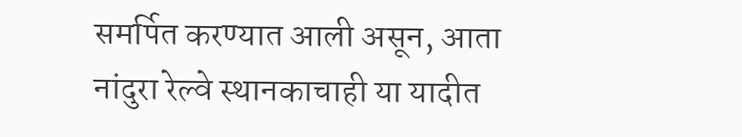समर्पित करण्यात आली असून, आता नांदुरा रेल्वे स्थानकाचाही या यादीत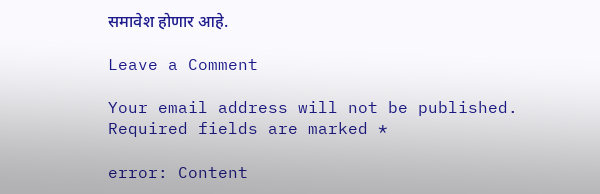समावेश होणार आहे.

Leave a Comment

Your email address will not be published. Required fields are marked *

error: Content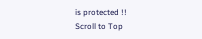is protected !!
Scroll to Top